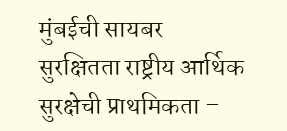मुंबईची सायबर सुरक्षितता राष्ट्रीय आर्थिक सुरक्षेची प्राथमिकता –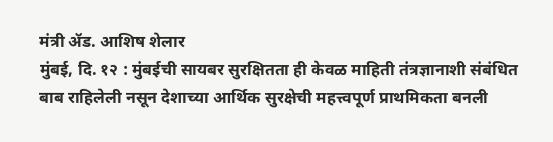मंत्री ॲड. आशिष शेलार
मुंबई, दि. १२ : मुंबईची सायबर सुरक्षितता ही केवळ माहिती तंत्रज्ञानाशी संबंधित बाब राहिलेली नसून देशाच्या आर्थिक सुरक्षेची महत्त्वपूर्ण प्राथमिकता बनली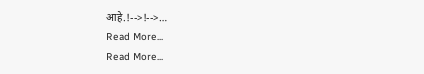आहे.!-->!-->…
Read More...
Read More...